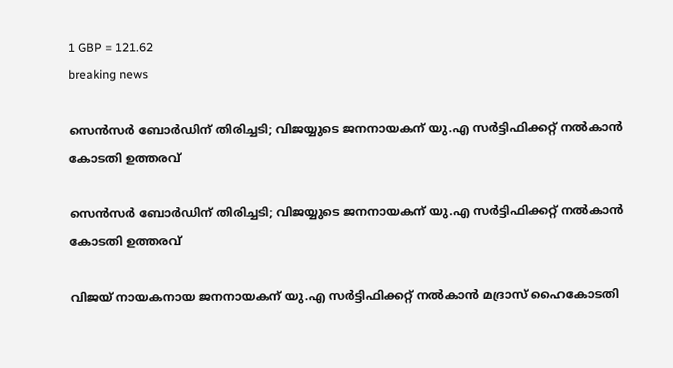1 GBP = 121.62
breaking news

സെൻസർ ബോർഡിന് തിരിച്ചടി; വിജയ്യുടെ ജനനായകന് യു.എ സർട്ടിഫിക്കറ്റ് നൽകാൻ കോടതി ഉത്തരവ്

സെൻസർ ബോർഡിന് തിരിച്ചടി; വിജയ്യുടെ ജനനായകന് യു.എ സർട്ടിഫിക്കറ്റ് നൽകാൻ കോടതി ഉത്തരവ്

വിജയ് നായകനായ ജനനായകന് യു.എ സർട്ടിഫിക്കറ്റ് നൽകാൻ മദ്രാസ് ഹൈകോടതി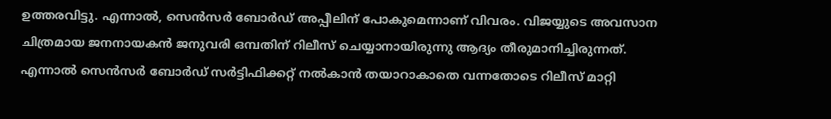ഉത്തരവിട്ടു. എന്നാൽ, സെൻസർ ബോർഡ് അപ്പീലിന് പോകുമെന്നാണ് വിവരം. വിജയ്യുടെ അവസാന ചിത്രമായ ജനനായകൻ ജനുവരി ഒമ്പതിന് റിലീസ് ചെയ്യാനായിരുന്നു ആദ്യം തീരുമാനിച്ചിരുന്നത്. എന്നാൽ സെൻസർ ബോർഡ് സർട്ടിഫിക്കറ്റ് നൽകാൻ തയാറാകാതെ വന്നതോടെ റിലീസ് മാറ്റി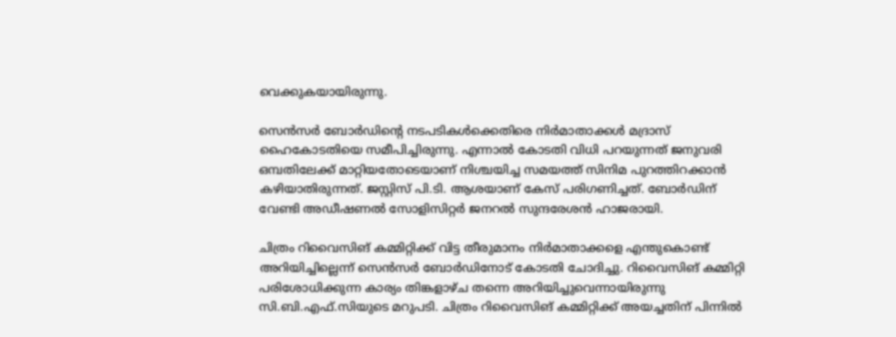വെക്കുകയായിരുന്നു.

സെൻസർ ബോർഡിന്‍റെ നടപടികൾക്കെതിരെ നിർമാതാക്കൾ മദ്രാസ് ഹൈകോടതിയെ സമീപിച്ചിരുന്നു. എന്നാൽ കോടതി വിധി പറയുന്നത് ജനുവരി ഒമ്പതിലേക്ക് മാറ്റിയതോടെയാണ് നിശ്ചയിച്ച സമയത്ത് സിനിമ പുറത്തിറക്കാൻ കഴിയാതിരുന്നത്. ജസ്റ്റിസ് പി.ടി. ആശയാണ് കേസ് പരിഗണിച്ചത്. ബോർഡിന് വേണ്ടി അഡീഷണൽ സോളിസിറ്റർ ജനറൽ സുന്ദരേശൻ ഹാജരായി.

ചിത്രം റിവൈസിങ് കമ്മിറ്റിക്ക് വിട്ട തീരുമാനം നിർമാതാക്കളെ എന്തുകൊണ്ട് അറിയിച്ചില്ലെന്ന് സെന്‍സര്‍ ബോര്‍ഡിനോട് കോടതി ചോദിച്ചു. റിവൈസിങ് കമ്മിറ്റി പരിശോധിക്കുന്ന കാര്യം തിങ്കളാഴ്ച തന്നെ അറിയിച്ചുവെന്നായിരുന്നു സി.ബി.എഫ്.സിയുടെ മറുപടി. ചിത്രം റിവൈസിങ് കമ്മിറ്റിക്ക് അയച്ചതിന് പിന്നിൽ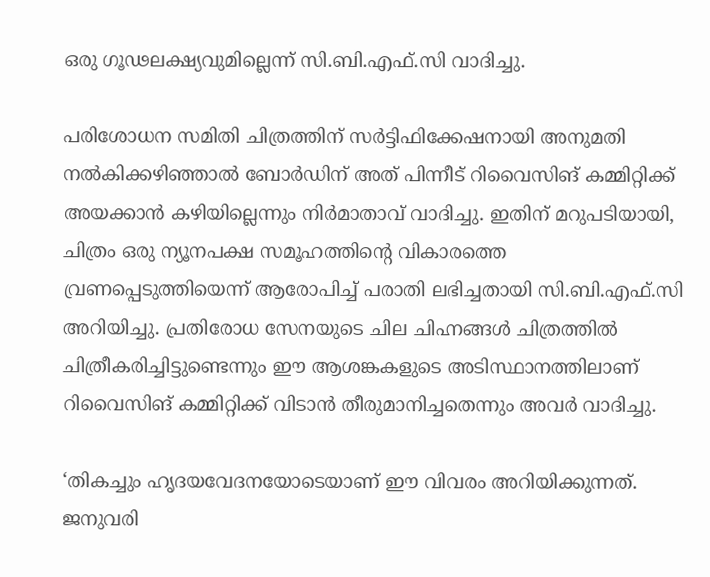ഒരു ഗൂഢലക്ഷ്യവുമില്ലെന്ന് സി.ബി.എഫ്‌.സി വാദിച്ചു.

പരിശോധന സമിതി ചിത്രത്തിന് സർട്ടിഫിക്കേഷനായി അനുമതി നൽകിക്കഴിഞ്ഞാൽ ബോർഡിന് അത് പിന്നീട് റിവൈസിങ് കമ്മിറ്റിക്ക് അയക്കാൻ കഴിയില്ലെന്നും നിർമാതാവ് വാദിച്ചു. ഇതിന് മറുപടിയായി, ചിത്രം ഒരു ന്യൂനപക്ഷ സമൂഹത്തിന്റെ വികാരത്തെ വ്രണപ്പെടുത്തിയെന്ന് ആരോപിച്ച് പരാതി ലഭിച്ചതായി സി.ബി.എഫ്‌.സി അറിയിച്ചു. പ്രതിരോധ സേനയുടെ ചില ചിഹ്നങ്ങൾ ചിത്രത്തിൽ ചിത്രീകരിച്ചിട്ടുണ്ടെന്നും ഈ ആശങ്കകളുടെ അടിസ്ഥാനത്തിലാണ് റിവൈസിങ് കമ്മിറ്റിക്ക് വിടാൻ തീരുമാനിച്ചതെന്നും അവർ വാദിച്ചു.

‘തികച്ചും ഹൃദയവേദനയോടെയാണ് ഈ വിവരം അറിയിക്കുന്നത്. ജനുവരി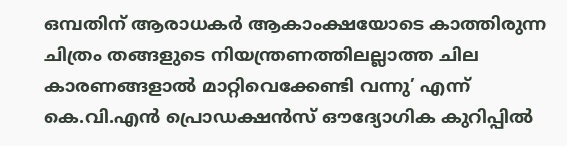ഒമ്പതിന് ആരാധകർ ആകാംക്ഷയോടെ കാത്തിരുന്ന ചിത്രം തങ്ങളുടെ നിയന്ത്രണത്തിലല്ലാത്ത ചില കാരണങ്ങളാൽ മാറ്റിവെക്കേണ്ടി വന്നു’ എന്ന് കെ.വി.എൻ പ്രൊഡക്ഷൻസ് ഔദ്യോഗിക കുറിപ്പിൽ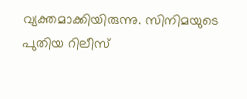വ്യക്തമാക്കിയിരുന്നു. സിനിമയുടെ പുതിയ റിലീസ്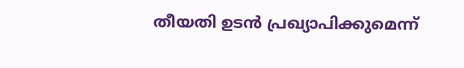തീയതി ഉടൻ പ്രഖ്യാപിക്കുമെന്ന്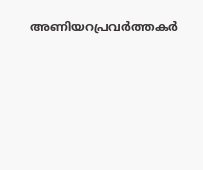അണിയറപ്രവർത്തകർ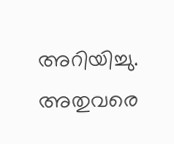അറിയിച്ചു. അതുവരെ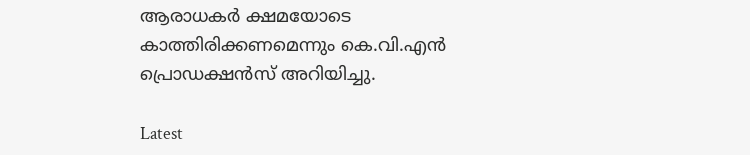ആരാധകർ ക്ഷമയോടെ കാത്തിരിക്കണമെന്നും കെ.വി.എൻ പ്രൊഡക്ഷൻസ് അറിയിച്ചു.

Latest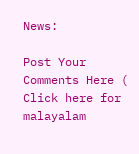News:

Post Your Comments Here ( Click here for malayalam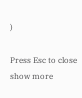)

Press Esc to close
show more